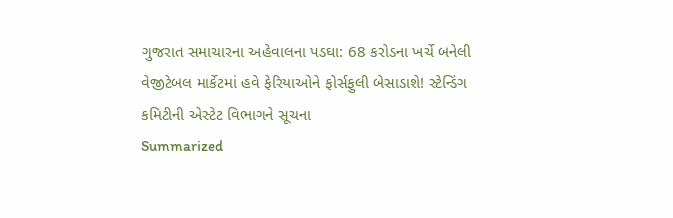ગુજરાત સમાચારના અહેવાલના પડઘા: 68 કરોડના ખર્ચે બનેલી વેજીટેબલ માર્કેટમાં હવે ફેરિયાઓને ફોર્સફુલી બેસાડાશે! સ્ટેન્ડિંગ કમિટીની એસ્ટેટ વિભાગને સૂચના
Summarized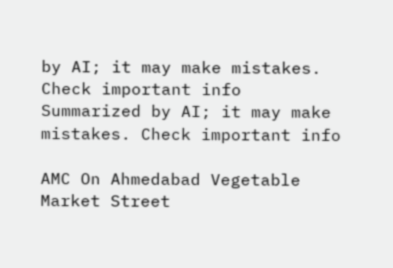by AI; it may make mistakes. Check important info
Summarized by AI; it may make mistakes. Check important info

AMC On Ahmedabad Vegetable Market Street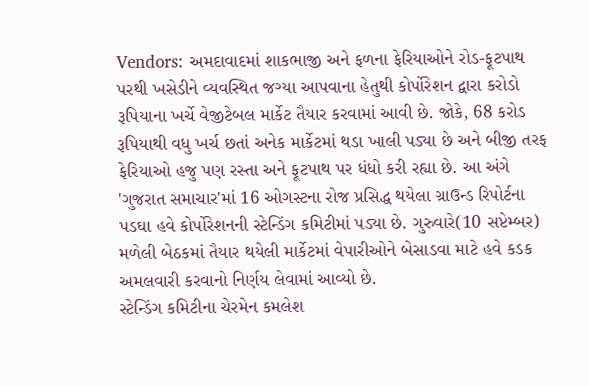Vendors: અમદાવાદમાં શાકભાજી અને ફળના ફેરિયાઓને રોડ-ફૂટપાથ પરથી ખસેડીને વ્યવસ્થિત જગ્યા આપવાના હેતુથી કોર્પોરેશન દ્વારા કરોડો રૂપિયાના ખર્ચે વેજીટેબલ માર્કેટ તૈયાર કરવામાં આવી છે. જોકે, 68 કરોડ રૂપિયાથી વધુ ખર્ચ છતાં અનેક માર્કેટમાં થડા ખાલી પડ્યા છે અને બીજી તરફ ફેરિયાઓ હજુ પણ રસ્તા અને ફૂટપાથ પર ધંધો કરી રહ્યા છે. આ અંગે 'ગુજરાત સમાચાર'માં 16 ઓગસ્ટના રોજ પ્રસિદ્ધ થયેલા ગ્રાઉન્ડ રિપોર્ટના પડઘા હવે કોર્પોરેશનની સ્ટેન્ડિંગ કમિટીમાં પડ્યા છે. ગુરુવારે(10 સપ્ટેમ્બર) મળેલી બેઠકમાં તૈયાર થયેલી માર્કેટમાં વેપારીઓને બેસાડવા માટે હવે કડક અમલવારી કરવાનો નિર્ણય લેવામાં આવ્યો છે.
સ્ટેન્ડિંગ કમિટીના ચેરમેન કમલેશ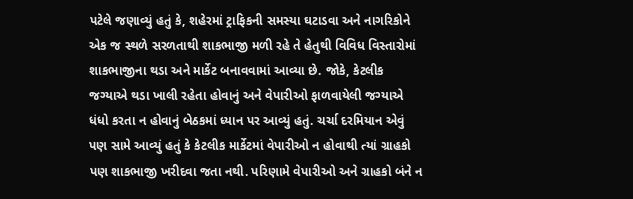પટેલે જણાવ્યું હતું કે, શહેરમાં ટ્રાફિકની સમસ્યા ઘટાડવા અને નાગરિકોને એક જ સ્થળે સરળતાથી શાકભાજી મળી રહે તે હેતુથી વિવિધ વિસ્તારોમાં શાકભાજીના થડા અને માર્કેટ બનાવવામાં આવ્યા છે. જોકે, કેટલીક જગ્યાએ થડા ખાલી રહેતા હોવાનું અને વેપારીઓ ફાળવાયેલી જગ્યાએ ધંધો કરતા ન હોવાનું બેઠકમાં ધ્યાન પર આવ્યું હતું. ચર્ચા દરમિયાન એવું પણ સામે આવ્યું હતું કે કેટલીક માર્કેટમાં વેપારીઓ ન હોવાથી ત્યાં ગ્રાહકો પણ શાકભાજી ખરીદવા જતા નથી. પરિણામે વેપારીઓ અને ગ્રાહકો બંને ન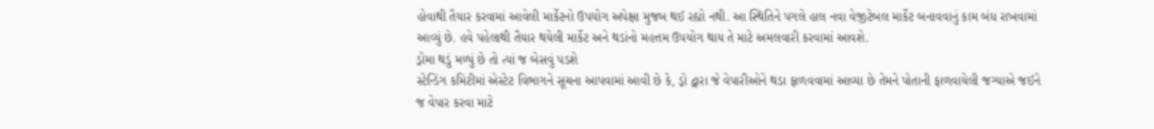હોવાથી તૈયાર કરવામાં આવેલી માર્કેટનો ઉપયોગ અપેક્ષા મુજબ થઈ રહ્યો નથી. આ સ્થિતિને પગલે હાલ નવા વેજીટેબલ માર્કેટ બનાવવાનું કામ બંધ રાખવામાં આવ્યું છે. હવે પહેલાથી તૈયાર થયેલી માર્કેટ અને થડાંનો મહત્તમ ઉપયોગ થાય તે માટે અમલવારી કરવામાં આવશે.
ડ્રોમા થડું મળ્યું છે તો ત્યાં જ બેસવું પડશે
સ્ટેન્ડિંગ કમિટીમાં એસ્ટેટ વિભાગને સૂચના આપવામાં આવી છે કે, ડ્રો દ્વારા જે વેપારીઓને થડા ફાળવવામાં આવ્યા છે તેમને પોતાની ફાળવાયેલી જગ્યાએ જઈને જ વેપાર કરવા માટે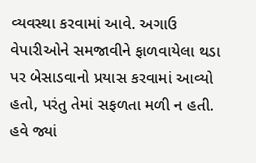વ્યવસ્થા કરવામાં આવે. અગાઉ વેપારીઓને સમજાવીને ફાળવાયેલા થડા પર બેસાડવાનો પ્રયાસ કરવામાં આવ્યો હતો, પરંતુ તેમાં સફળતા મળી ન હતી. હવે જ્યાં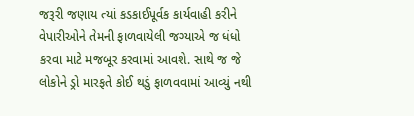જરૂરી જણાય ત્યાં કડકાઈપૂર્વક કાર્યવાહી કરીને વેપારીઓને તેમની ફાળવાયેલી જગ્યાએ જ ધંધો કરવા માટે મજબૂર કરવામાં આવશે. સાથે જ જે લોકોને ડ્રો મારફતે કોઈ થડું ફાળવવામાં આવ્યું નથી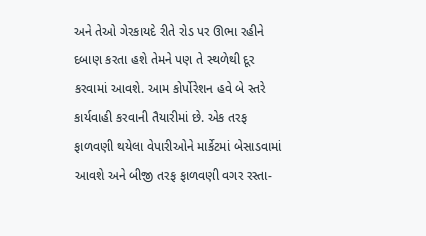અને તેઓ ગેરકાયદે રીતે રોડ પર ઊભા રહીને દબાણ કરતા હશે તેમને પણ તે સ્થળેથી દૂર કરવામાં આવશે. આમ કોર્પોરેશન હવે બે સ્તરે કાર્યવાહી કરવાની તૈયારીમાં છે. એક તરફ ફાળવણી થયેલા વેપારીઓને માર્કેટમાં બેસાડવામાં આવશે અને બીજી તરફ ફાળવણી વગર રસ્તા-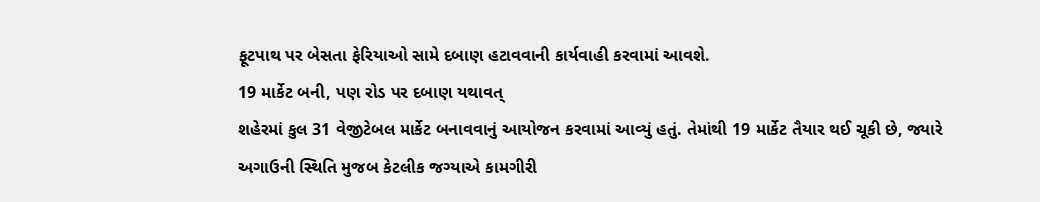ફૂટપાથ પર બેસતા ફેરિયાઓ સામે દબાણ હટાવવાની કાર્યવાહી કરવામાં આવશે.
19 માર્કેટ બની, પણ રોડ પર દબાણ યથાવત્
શહેરમાં કુલ 31 વેજીટેબલ માર્કેટ બનાવવાનું આયોજન કરવામાં આવ્યું હતું. તેમાંથી 19 માર્કેટ તૈયાર થઈ ચૂકી છે, જ્યારે અગાઉની સ્થિતિ મુજબ કેટલીક જગ્યાએ કામગીરી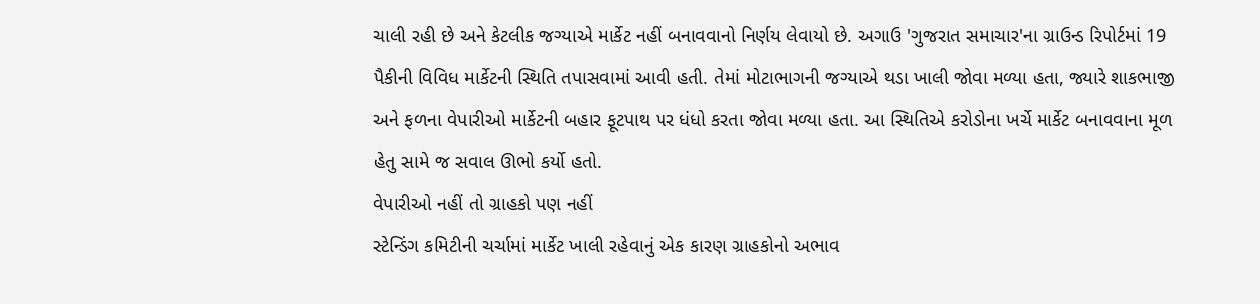ચાલી રહી છે અને કેટલીક જગ્યાએ માર્કેટ નહીં બનાવવાનો નિર્ણય લેવાયો છે. અગાઉ 'ગુજરાત સમાચાર'ના ગ્રાઉન્ડ રિપોર્ટમાં 19 પૈકીની વિવિધ માર્કેટની સ્થિતિ તપાસવામાં આવી હતી. તેમાં મોટાભાગની જગ્યાએ થડા ખાલી જોવા મળ્યા હતા, જ્યારે શાકભાજી અને ફળના વેપારીઓ માર્કેટની બહાર ફૂટપાથ પર ધંધો કરતા જોવા મળ્યા હતા. આ સ્થિતિએ કરોડોના ખર્ચે માર્કેટ બનાવવાના મૂળ હેતુ સામે જ સવાલ ઊભો કર્યો હતો.
વેપારીઓ નહીં તો ગ્રાહકો પણ નહીં
સ્ટેન્ડિંગ કમિટીની ચર્ચામાં માર્કેટ ખાલી રહેવાનું એક કારણ ગ્રાહકોનો અભાવ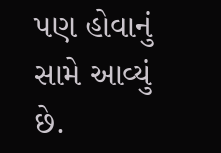પણ હોવાનું સામે આવ્યું છે.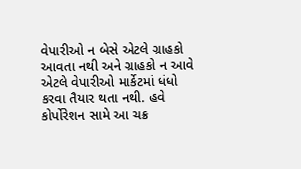વેપારીઓ ન બેસે એટલે ગ્રાહકો આવતા નથી અને ગ્રાહકો ન આવે એટલે વેપારીઓ માર્કેટમાં ધંધો કરવા તૈયાર થતા નથી. હવે કોર્પોરેશન સામે આ ચક્ર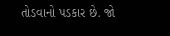તોડવાનો પડકાર છે. જો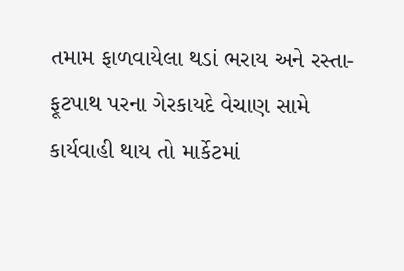તમામ ફાળવાયેલા થડાં ભરાય અને રસ્તા-ફૂટપાથ પરના ગેરકાયદે વેચાણ સામે કાર્યવાહી થાય તો માર્કેટમાં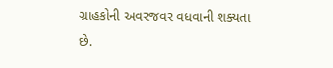ગ્રાહકોની અવરજવર વધવાની શક્યતા છે.